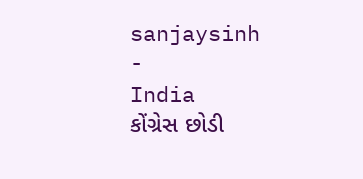sanjaysinh
-
India
કોંગ્રેસ છોડી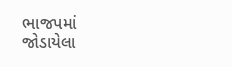ભાજપમાં જોડાયેલા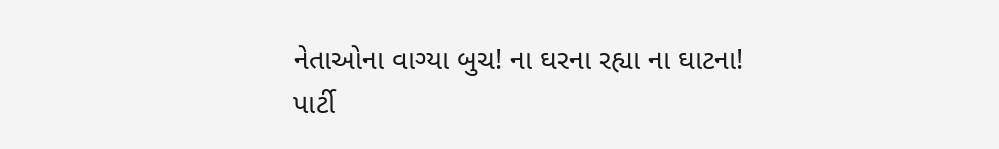નેતાઓના વાગ્યા બુચ! ના ઘરના રહ્યા ના ઘાટના!
પાર્ટી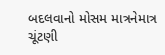બદલવાનો મોસમ માત્રનેમાત્ર ચૂંટણી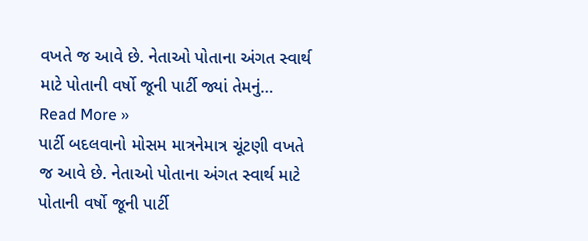વખતે જ આવે છે. નેતાઓ પોતાના અંગત સ્વાર્થ માટે પોતાની વર્ષો જૂની પાર્ટી જ્યાં તેમનું…
Read More »
પાર્ટી બદલવાનો મોસમ માત્રનેમાત્ર ચૂંટણી વખતે જ આવે છે. નેતાઓ પોતાના અંગત સ્વાર્થ માટે પોતાની વર્ષો જૂની પાર્ટી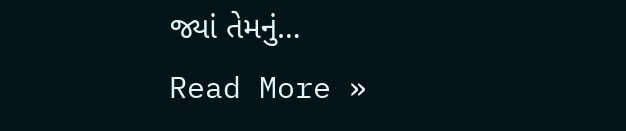જ્યાં તેમનું…
Read More »